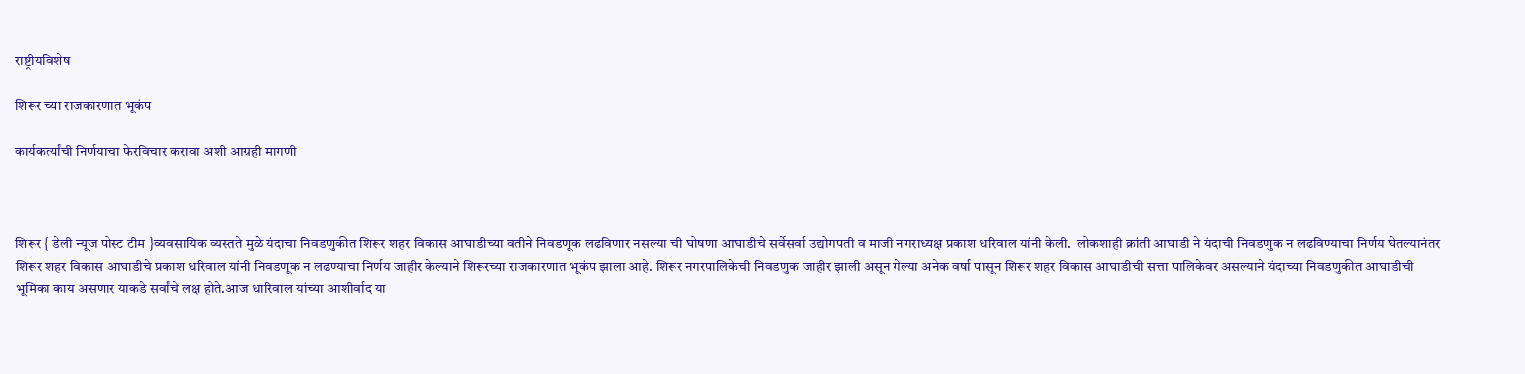राष्ट्रीयविशेष

शिरूर च्या राजकारणात भूकंप

कार्यकर्त्यांची निर्णयाचा फेरविचार करावा अशी आग्रही मागणी



शिरूर { डेली न्यूज पोस्ट टीम }व्यवसायिक व्यस्तते मुळे यंदाचा निवडणुकीत शिरूर शहर विकास आघाडीच्या वतीने निवडणूक लढविणार नसल्या ची घोषणा आघाडीचे सर्वेसर्वा उद्योगपती व माजी नगराध्यक्ष प्रकाश धरिवाल यांनी केली.  लोकशाही क्रांती आघाडी ने यंदाची निवडणुक न लढविण्याचा निर्णय घेतल्यानंतर शिरूर शहर विकास आघाडीचे प्रकाश धरिवाल यांनी निवडणूक न लढण्याचा निर्णय जाहीर केल्याने शिरूरच्या राजकारणात भूकंप झाला आहे. शिरूर नगरपालिकेची निवडणुक जाहीर झाली असून गेल्या अनेक वर्षा पासून शिरूर शहर विकास आघाडीची सत्ता पालिकेवर असल्याने यंदाच्या निवडणुकीत आघाडीची भूमिका काय असणार याकडे सर्वांचे लक्ष होते.आज धारिवाल यांच्या आशीर्वाद या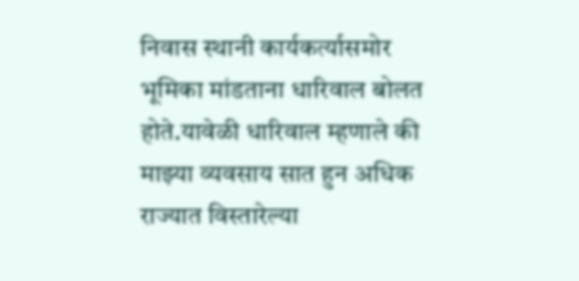निवास स्थानी कार्यकर्त्यासमोर भूमिका मांडताना धारिवाल बोलत होते.यावेळी धारिवाल म्हणाले की माझ्या व्यवसाय सात हुन अधिक राज्यात विस्तारेल्या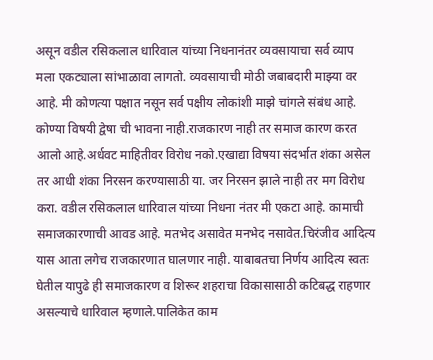असून वडील रसिकलाल धारिवाल यांच्या निधनानंतर व्यवसायाचा सर्व व्याप मला एकट्याला सांभाळावा लागतो. व्यवसायाची मोठी जबाबदारी माझ्या वर आहे. मी कोणत्या पक्षात नसून सर्व पक्षीय लोकांशी माझे चांगले संबंध आहे. कोण्या विषयी द्वेषा ची भावना नाही.राजकारण नाही तर समाज कारण करत आलो आहे.अर्धवट माहितीवर विरोध नको.एखाद्या विषया संदर्भात शंका असेल तर आधी शंका निरसन करण्यासाठी या. जर निरसन झाले नाही तर मग विरोध करा. वडील रसिकलाल धारिवाल यांच्या निधना नंतर मी एकटा आहे. कामाची समाजकारणाची आवड आहे. मतभेद असावेत मनभेद नसावेत.चिरंजीव आदित्य यास आता लगेच राजकारणात घालणार नाही. याबाबतचा निर्णय आदित्य स्वतः घेतील यापुढे ही समाजकारण व शिरूर शहराचा विकासासाठी कटिबद्ध राहणार असल्याचे धारिवाल म्हणाले.पालिकेत काम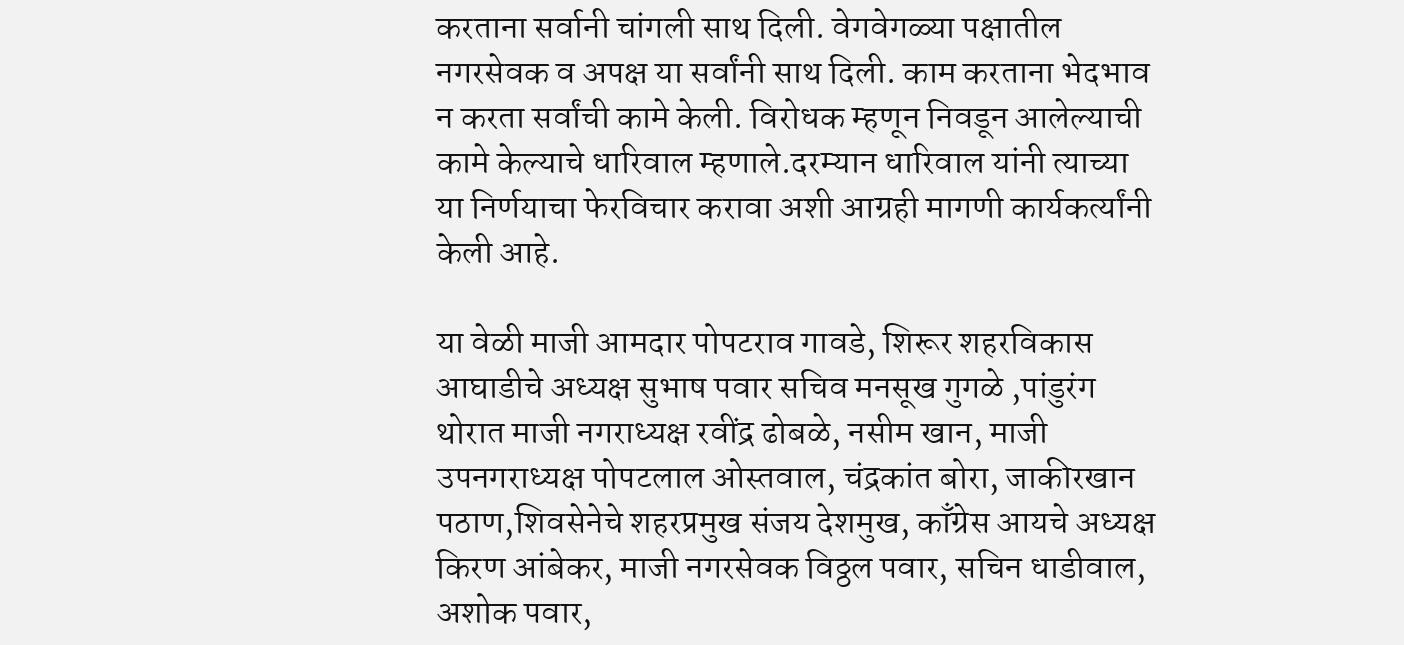करताना सर्वानी चांगली साथ दिली. वेगवेगळ्या पक्षातील नगरसेवक व अपक्ष या सर्वांनी साथ दिली. काम करताना भेदभाव न करता सर्वांची कामे केली. विरोधक म्हणून निवडून आलेल्याची कामे केल्याचे धारिवाल म्हणाले.दरम्यान धारिवाल यांनी त्याच्या या निर्णयाचा फेरविचार करावा अशी आग्रही मागणी कार्यकर्त्यांनी केली आहे.

या वेळी माजी आमदार पोपटराव गावडे, शिरूर शहरविकास आघाडीचे अध्यक्ष सुभाष पवार सचिव मनसूख गुगळे ,पांडुरंग थोरात माजी नगराध्यक्ष रवींद्र ढोबळे, नसीम खान, माजी उपनगराध्यक्ष पोपटलाल ओस्तवाल, चंद्रकांत बोरा, जाकीरखान पठाण,शिवसेनेचे शहरप्रमुख संजय देशमुख, काँग्रेस आयचे अध्यक्ष किरण आंबेकर, माजी नगरसेवक विठ्ठल पवार, सचिन धाडीवाल, अशोक पवार,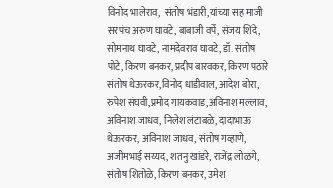विनोद भालेराव,  संतोष भंडारी,यांच्या सह माजी सरपंच अरुण घावटे, बाबाजी वर्पे, संजय शिंदे, सोमनाथ घावटे, नामदेवराव घावटे, डॉ. संतोष पोटे, किरण बनकर, प्रदीप बारवकर, किरण पठारे संतोष थेऊरकर,विनोद धाडीवाल, आदेश बोरा, रुपेश संघवी,प्रमोद गायकवाड,अविनाश मल्लाव, अविनाश जाधव, निलेश लंटाबळे, दादाभाऊ थेऊरकर, अविनाश जाधव, संतोष गव्हाणे, अजीमभाई सय्यद, शतनु खांडरे, राजेंद्र लोळगे, संतोष शितोळे, किरण बनकर, उमेश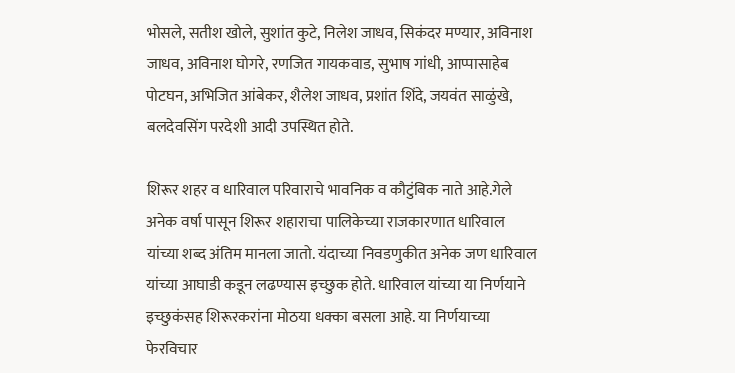भोसले, सतीश खोले, सुशांत कुटे, निलेश जाधव, सिकंदर मण्यार, अविनाश जाधव, अविनाश घोगरे, रणजित गायकवाड, सुभाष गांधी, आप्पासाहेब पोटघन, अभिजित आंबेकर, शैलेश जाधव, प्रशांत शिंदे, जयवंत साळुंखे, बलदेवसिंग परदेशी आदी उपस्थित होते.

शिरूर शहर व धारिवाल परिवाराचे भावनिक व कौटुंबिक नाते आहे.गेले अनेक वर्षा पासून शिरूर शहाराचा पालिकेच्या राजकारणात धारिवाल यांच्या शब्द अंतिम मानला जातो. यंदाच्या निवडणुकीत अनेक जण धारिवाल यांच्या आघाडी कडून लढण्यास इच्छुक होते. धारिवाल यांच्या या निर्णयाने इच्छुकंसह शिरूरकरांना मोठया धक्का बसला आहे. या निर्णयाच्या फेरविचार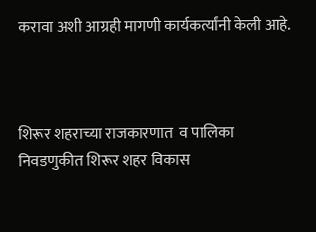करावा अशी आग्रही मागणी कार्यकर्त्यांनी केली आहे.



शिरूर शहराच्या राजकारणात  व पालिका निवडणुकीत शिरूर शहर विकास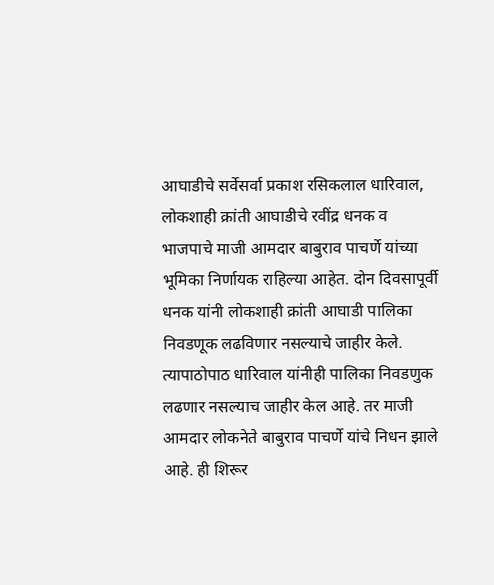आघाडीचे सर्वेसर्वा प्रकाश रसिकलाल धारिवाल, लोकशाही क्रांती आघाडीचे रवींद्र धनक व भाजपाचे माजी आमदार बाबुराव पाचर्णे यांच्या भूमिका निर्णायक राहिल्या आहेत. दोन दिवसापूर्वी धनक यांनी लोकशाही क्रांती आघाडी पालिका निवडणूक लढविणार नसल्याचे जाहीर केले. त्यापाठोपाठ धारिवाल यांनीही पालिका निवडणुक लढणार नसल्याच जाहीर केल आहे. तर माजी आमदार लोकनेते बाबुराव पाचर्णे यांचे निधन झाले आहे. ही शिरूर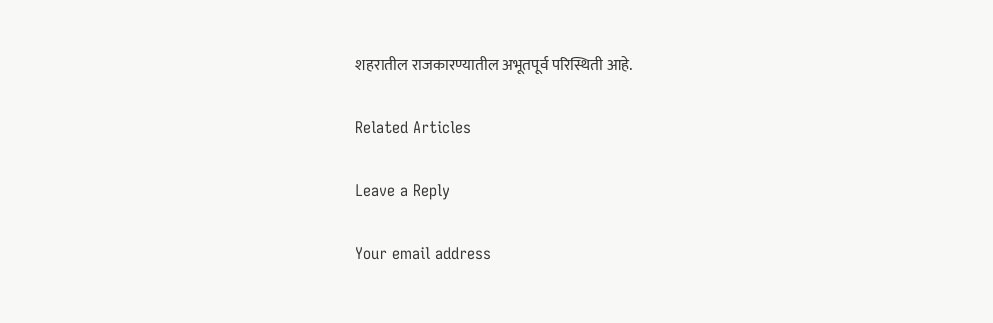शहरातील राजकारण्यातील अभूतपूर्व परिस्थिती आहे.

Related Articles

Leave a Reply

Your email address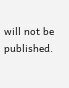will not be published.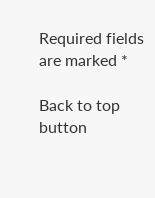Required fields are marked *

Back to top button